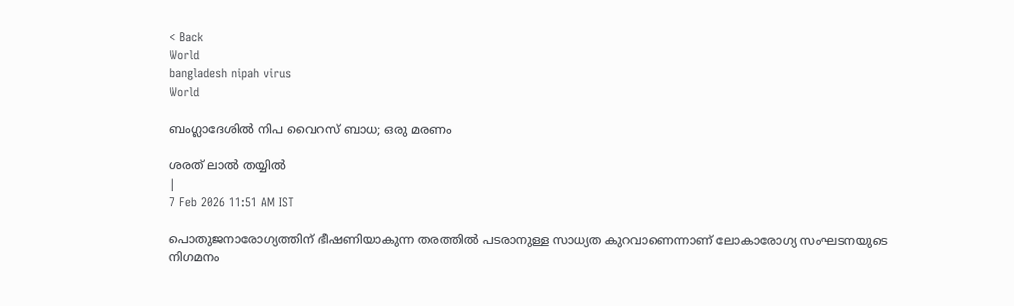< Back
World
bangladesh nipah virus
World

ബംഗ്ലാദേശില്‍ നിപ വൈറസ് ബാധ; ഒരു മരണം

ശരത് ലാൽ തയ്യിൽ
|
7 Feb 2026 11:51 AM IST

പൊതുജനാരോഗ്യത്തിന് ഭീഷണിയാകുന്ന തരത്തില്‍ പടരാനുള്ള സാധ്യത കുറവാണെന്നാണ് ലോകാരോഗ്യ സംഘടനയുടെ നിഗമനം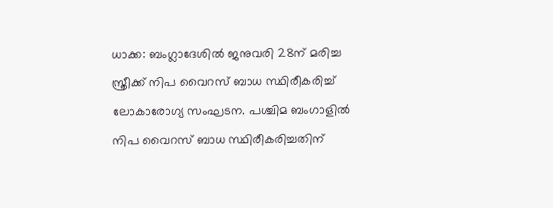ധാക്ക: ബംഗ്ലാദേശില്‍ ജനുവരി 28ന് മരിച്ച സ്ത്രീക്ക് നിപ വൈറസ് ബാധ സ്ഥിരീകരിച്ച് ലോകാരോഗ്യ സംഘടന. പശ്ചിമ ബംഗാളില്‍ നിപ വൈറസ് ബാധ സ്ഥിരീകരിച്ചതിന്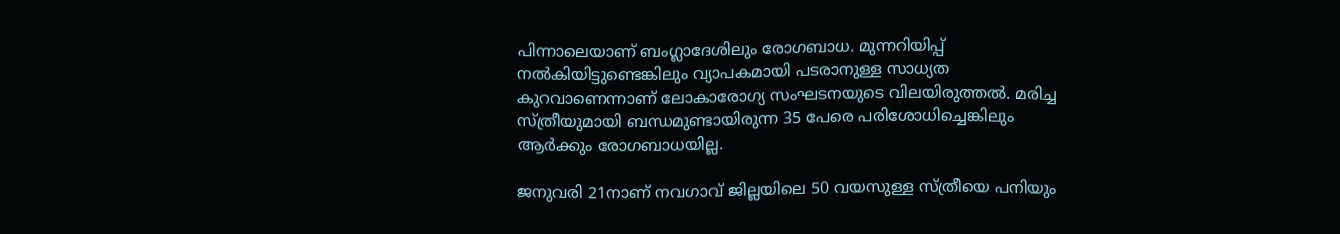പിന്നാലെയാണ് ബംഗ്ലാദേശിലും രോഗബാധ. മുന്നറിയിപ്പ് നല്‍കിയിട്ടുണ്ടെങ്കിലും വ്യാപകമായി പടരാനുള്ള സാധ്യത കുറവാണെന്നാണ് ലോകാരോഗ്യ സംഘടനയുടെ വിലയിരുത്തല്‍. മരിച്ച സ്ത്രീയുമായി ബന്ധമുണ്ടായിരുന്ന 35 പേരെ പരിശോധിച്ചെങ്കിലും ആര്‍ക്കും രോഗബാധയില്ല.

ജനുവരി 21നാണ് നവഗാവ് ജില്ലയിലെ 50 വയസുള്ള സ്ത്രീയെ പനിയും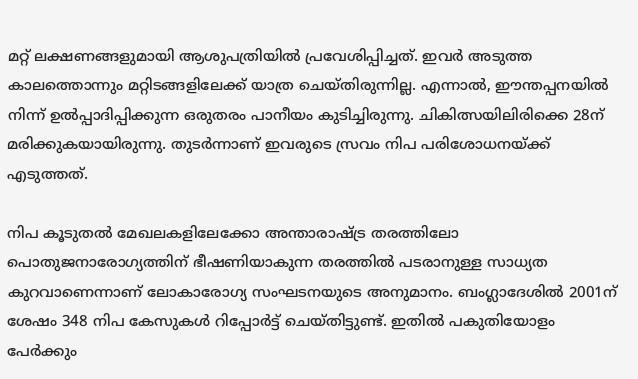മറ്റ് ലക്ഷണങ്ങളുമായി ആശുപത്രിയില്‍ പ്രവേശിപ്പിച്ചത്. ഇവര്‍ അടുത്ത കാലത്തൊന്നും മറ്റിടങ്ങളിലേക്ക് യാത്ര ചെയ്തിരുന്നില്ല. എന്നാല്‍, ഈന്തപ്പനയില്‍ നിന്ന് ഉല്‍പ്പാദിപ്പിക്കുന്ന ഒരുതരം പാനീയം കുടിച്ചിരുന്നു. ചികിത്സയിലിരിക്കെ 28ന് മരിക്കുകയായിരുന്നു. തുടര്‍ന്നാണ് ഇവരുടെ സ്രവം നിപ പരിശോധനയ്ക്ക് എടുത്തത്.

നിപ കൂടുതല്‍ മേഖലകളിലേക്കോ അന്താരാഷ്ട്ര തരത്തിലോ പൊതുജനാരോഗ്യത്തിന് ഭീഷണിയാകുന്ന തരത്തില്‍ പടരാനുള്ള സാധ്യത കുറവാണെന്നാണ് ലോകാരോഗ്യ സംഘടനയുടെ അനുമാനം. ബംഗ്ലാദേശില്‍ 2001ന് ശേഷം 348 നിപ കേസുകള്‍ റിപ്പോര്‍ട്ട് ചെയ്തിട്ടുണ്ട്. ഇതില്‍ പകുതിയോളം പേര്‍ക്കും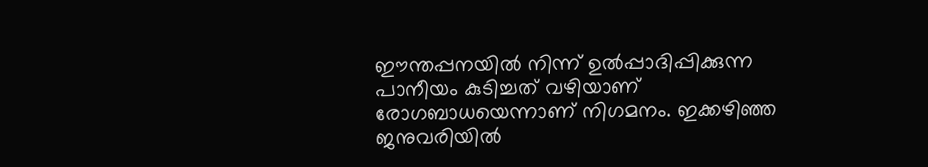ഈന്തപ്പനയില്‍ നിന്ന് ഉല്‍പ്പാദിപ്പിക്കുന്ന പാനീയം കുടിച്ചത് വഴിയാണ് രോഗബാധയെന്നാണ് നിഗമനം. ഇക്കഴിഞ്ഞ ജനുവരിയില്‍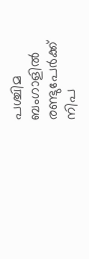പശ്ചിമ ബംഗാളില്‍ രണ്ടുപേര്‍ക്ക് നിപ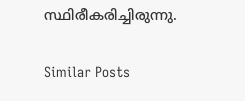സ്ഥിരീകരിച്ചിരുന്നു.

Similar Posts